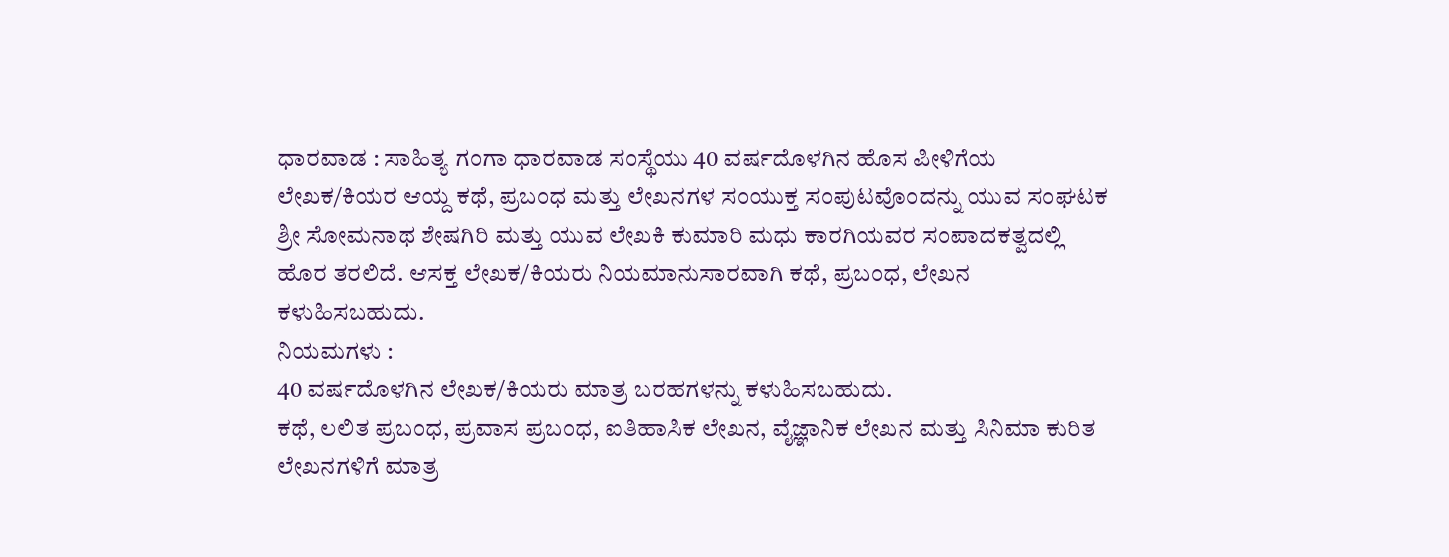ಧಾರವಾಡ : ಸಾಹಿತ್ಯ ಗಂಗಾ ಧಾರವಾಡ ಸಂಸ್ಥೆಯು 40 ವರ್ಷದೊಳಗಿನ ಹೊಸ ಪೀಳಿಗೆಯ ಲೇಖಕ/ಕಿಯರ ಆಯ್ದ ಕಥೆ, ಪ್ರಬಂಧ ಮತ್ತು ಲೇಖನಗಳ ಸಂಯುಕ್ತ ಸಂಪುಟವೊಂದನ್ನು ಯುವ ಸಂಘಟಕ ಶ್ರೀ ಸೋಮನಾಥ ಶೇಷಗಿರಿ ಮತ್ತು ಯುವ ಲೇಖಕಿ ಕುಮಾರಿ ಮಧು ಕಾರಗಿಯವರ ಸಂಪಾದಕತ್ವದಲ್ಲಿ ಹೊರ ತರಲಿದೆ. ಆಸಕ್ತ ಲೇಖಕ/ಕಿಯರು ನಿಯಮಾನುಸಾರವಾಗಿ ಕಥೆ, ಪ್ರಬಂಧ, ಲೇಖನ ಕಳುಹಿಸಬಹುದು.
ನಿಯಮಗಳು :
40 ವರ್ಷದೊಳಗಿನ ಲೇಖಕ/ಕಿಯರು ಮಾತ್ರ ಬರಹಗಳನ್ನು ಕಳುಹಿಸಬಹುದು.
ಕಥೆ, ಲಲಿತ ಪ್ರಬಂಧ, ಪ್ರವಾಸ ಪ್ರಬಂಧ, ಐತಿಹಾಸಿಕ ಲೇಖನ, ವೈಜ್ಞಾನಿಕ ಲೇಖನ ಮತ್ತು ಸಿನಿಮಾ ಕುರಿತ ಲೇಖನಗಳಿಗೆ ಮಾತ್ರ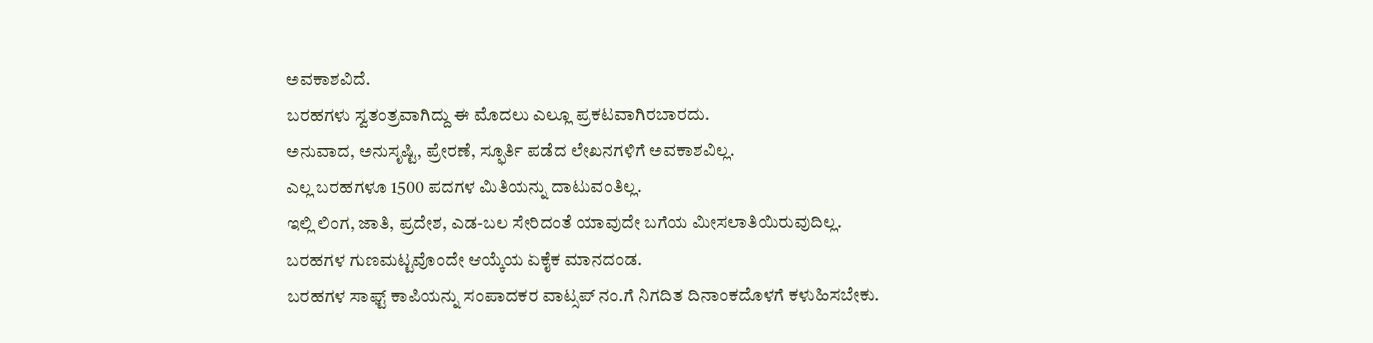ಅವಕಾಶವಿದೆ.
ಬರಹಗಳು ಸ್ವತಂತ್ರವಾಗಿದ್ದು ಈ ಮೊದಲು ಎಲ್ಲೂ ಪ್ರಕಟವಾಗಿರಬಾರದು.
ಅನುವಾದ, ಅನುಸೃಷ್ಟಿ, ಪ್ರೇರಣೆ, ಸ್ಫೂರ್ತಿ ಪಡೆದ ಲೇಖನಗಳಿಗೆ ಅವಕಾಶವಿಲ್ಲ.
ಎಲ್ಲ ಬರಹಗಳೂ 1500 ಪದಗಳ ಮಿತಿಯನ್ನು ದಾಟುವಂತಿಲ್ಲ.
ಇಲ್ಲಿ ಲಿಂಗ, ಜಾತಿ, ಪ್ರದೇಶ, ಎಡ-ಬಲ ಸೇರಿದಂತೆ ಯಾವುದೇ ಬಗೆಯ ಮೀಸಲಾತಿಯಿರುವುದಿಲ್ಲ.
ಬರಹಗಳ ಗುಣಮಟ್ಟವೊಂದೇ ಆಯ್ಕೆಯ ಏಕೈಕ ಮಾನದಂಡ.
ಬರಹಗಳ ಸಾಫ್ಟ್ ಕಾಪಿಯನ್ನು ಸಂಪಾದಕರ ವಾಟ್ಸಪ್ ನಂ.ಗೆ ನಿಗದಿತ ದಿನಾಂಕದೊಳಗೆ ಕಳುಹಿಸಬೇಕು.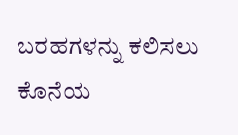ಬರಹಗಳನ್ನು ಕಲಿಸಲು ಕೊನೆಯ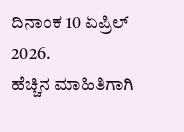ದಿನಾಂಕ 10 ಏಪ್ರಿಲ್ 2026.
ಹೆಚ್ಚಿನ ಮಾಹಿತಿಗಾಗಿ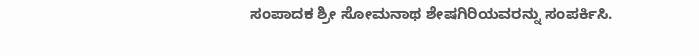ಸಂಪಾದಕ ಶ್ರೀ ಸೋಮನಾಥ ಶೇಷಗಿರಿಯವರನ್ನು ಸಂಪರ್ಕಿಸಿ.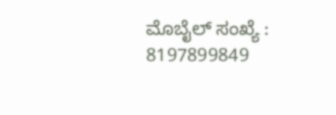ಮೊಬೈಲ್ ಸಂಖ್ಯೆ : 8197899849